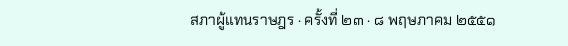สภาผู้แทนราษฎร · ครั้งที่ ๒๓ · ๘ พฤษภาคม ๒๕๕๑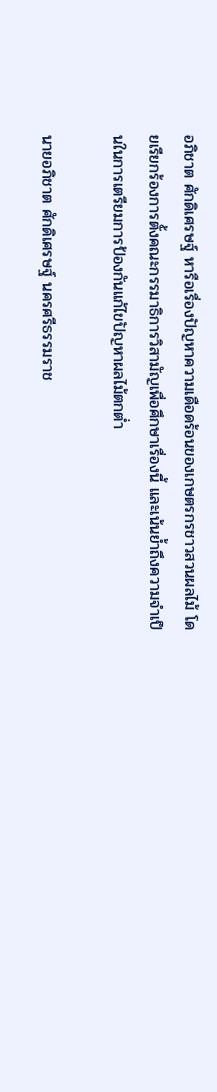อภิชาต ศักดิเศรษฐ์ หารือเรื่องปัญหาความเดือดร้อนของเกษตรกรชาวสวนผลไม้ โดยเรียกร้องการตั้งคณะกรรมาธิการวิสามัญเพื่อศึกษาเรื่องนี้ และเน้นย้ำถึงความจำเป็นในการเตรียมการป้องกันแก้ไขปัญหาผลไม้ตกต่ำ

นายอภิชาต ศักดิเศรษฐ์ นครศรีธรรมราช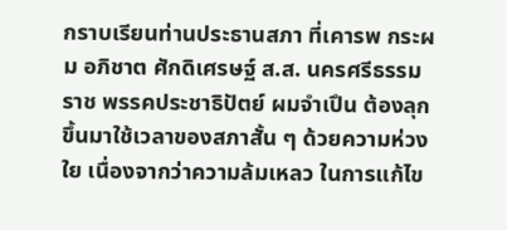กราบเรียนท่านประธานสภา ที่เคารพ กระผม อภิชาต ศักดิเศรษฐ์ ส.ส. นครศรีธรรมราช พรรคประชาธิปัตย์ ผมจําเปึน ต้องลุกขึ้นมาใช้เวลาของสภาสั้น ๆ ด้วยความห่วงใย เนื่องจากว่าความล้มเหลว ในการแก้ไข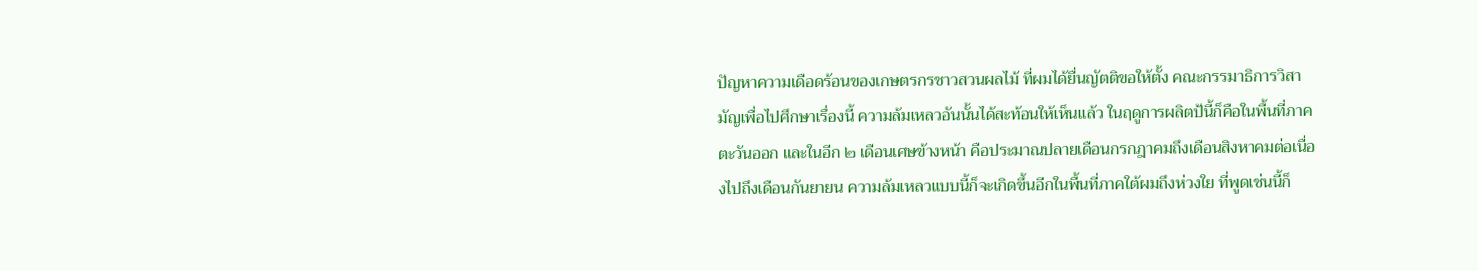ปัญหาความเดือดร้อนของเกษตรกรชาวสวนผลไม้ ที่ผมได้ยื่นญัตติขอให้ตั้ง คณะกรรมาธิการวิสามัญเพื่อไปศึกษาเรื่องนี้ ความล้มเหลวอันนั้นได้สะท้อนให้เห็นแล้ว ในฤดูการผลิตป้นี้ก็คือในพื้นที่ภาคตะวันออก และในอีก ๒ เดือนเศษข้างหน้า คือประมาณปลายเดือนกรกฎาคมถึงเดือนสิงหาคมต่อเนื่องไปถึงเดือนกันยายน ความล้มเหลวแบบนี้ก็จะเกิดขึ้นอีกในพื้นที่ภาคใต้ผมถึงห่วงใย ที่พูดเช่นนี้ก็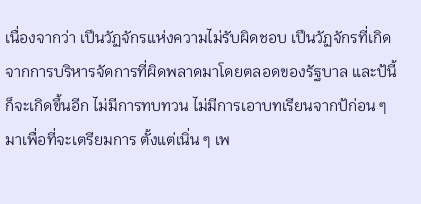เนื่องจากว่า เปึนวัฏจักรแห่งความไม่รับผิดชอบ เปึนวัฏจักรที่เกิดจากการบริหารจัดการที่ผิดพลาดมาโดยตลอดของรัฐบาล และป้นี้ ก็จะเกิดขึ้นอีก ไม่มีการทบทวน ไม่มีการเอาบทเรียนจากป้ก่อน ๆ มาเพื่อที่จะเตรียมการ ตั้งแต่เนิ่น ๆ เพ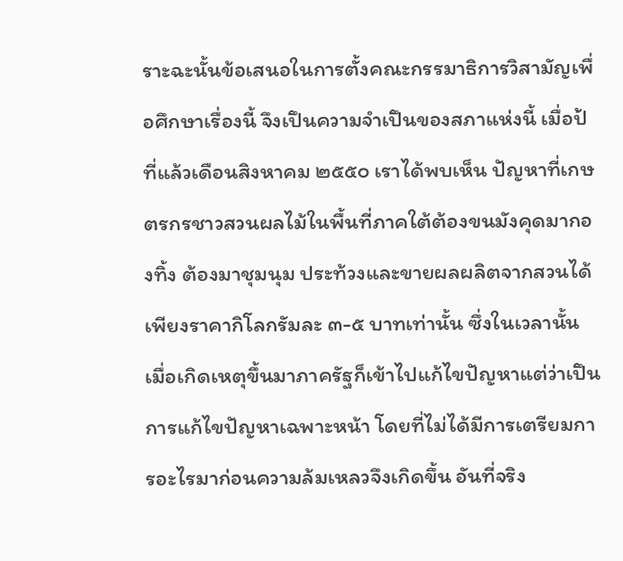ราะฉะนั้นข้อเสนอในการตั้งคณะกรรมาธิการวิสามัญเพื่อศึกษาเรื่องนี้ จึงเปึนความจําเปึนของสภาแห่งนี้ เมื่อป้ที่แล้วเดือนสิงหาคม ๒๕๕๐ เราได้พบเห็น ปัญหาที่เกษตรกรชาวสวนผลไม้ในพื้นที่ภาคใต้ต้องขนมังคุดมากองทิ้ง ต้องมาชุมนุม ประท้วงและขายผลผลิตจากสวนได้เพียงราคากิโลกรัมละ ๓-๕ บาทเท่านั้น ซึ่งในเวลานั้น เมื่อเกิดเหตุขึ้นมาภาครัฐก็เข้าไปแก้ไขปัญหาแต่ว่าเปึนการแก้ไขปัญหาเฉพาะหน้า โดยที่ไม่ได้มีการเตรียมการอะไรมาก่อนความล้มเหลวจึงเกิดขึ้น อันที่จริง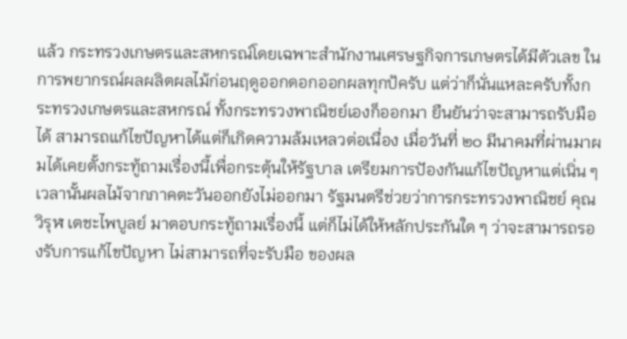แล้ว กระทรวงเกษตรและสหกรณ์โดยเฉพาะสํานักงานเศรษฐกิจการเกษตรได้มีตัวเลข ในการพยากรณ์ผลผลิตผลไม้ก่อนฤดูออกดอกออกผลทุกป้ครับ แต่ว่าก็นั่นแหละครับทั้งกระทรวงเกษตรและสหกรณ์ ทั้งกระทรวงพาณิชย์เองก็ออกมา ยืนยันว่าจะสามารถรับมือได้ สามารถแก้ไขปัญหาได้แต่ก็เกิดความล้มเหลวต่อเนื่อง เมื่อวันที่ ๒๐ มีนาคมที่ผ่านมาผมได้เคยตั้งกระทู้ถามเรื่องนี้เพื่อกระตุ้นให้รัฐบาล เตรียมการปัองกันแก้ไขปัญหาแต่เนิ่น ๆ เวลานั้นผลไม้จากภาคตะวันออกยังไม่ออกมา รัฐมนตรีช่วยว่าการกระทรวงพาณิชย์ คุณวิรุฬ เตชะไพบูลย์ มาตอบกระทู้ถามเรื่องนี้ แต่ก็ไม่ได้ให้หลักประกันใด ๆ ว่าจะสามารถรองรับการแก้ไขปัญหา ไม่สามารถที่จะรับมือ ของผล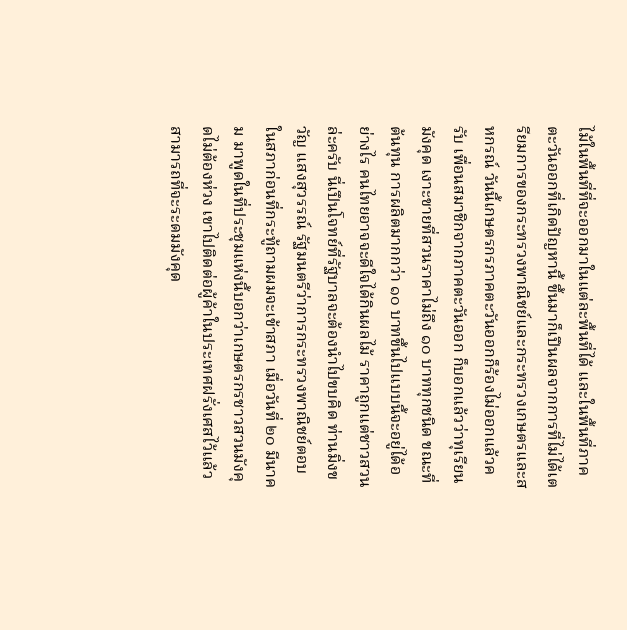ไม้ในพื้นที่ที่จะออกมาในแต่ละพื้นที่ได้ และในพื้นที่ภาคตะวันออกที่เกิดปัญหานี้ ขึ้นมาก็เปึนผลจากการที่ไม่ได้เตรียมการของกระทรวงพาณิชย์และกระทรวงเกษตรและสหกรณ์ วันนี้เกษตรกรภาคตะวันออกก็ร้องไม่ออกแล้วครับ เพื่อนสมาชิกจากภาคตะวันออก ก็บอกแล้วว่าทุเรียน มังคุด เงาะขายที่สวนราคาไม่ถึง ๑๐ บาททุกชนิด ขณะที่ต้นทุน การผลิตมากกว่า ๑๐ บาทขึ้นไปแบบนี้จะอยู่ได้อย่างไร คนไทยอาจจะดีใจได้กินผลไม้ ราคาถูกแต่ชาวสวนล่ะครับ นี่เปึนโจทย์ที่รัฐบาลจะต้องนําไปขบคิด ท่านมิ่งขวัญ แสงสุวรรณ์ รัฐมนตรีว่าการกระทรวงพาณิชย์ตอบในสภาก่อนที่กระทู้ถามผมจะเข้าสภา เมื่อวันที่ ๒๐ มีนาคม มาพูดในที่ประชุมแห่งนี้บอกว่าเกษตรกรชาวสวนมังคุดไม่ต้องห่วง เขาไปติดต่อผู้ค้าในประเทศฝรั่งเศสไว้แล้วสามารถที่จะระดมมังคุด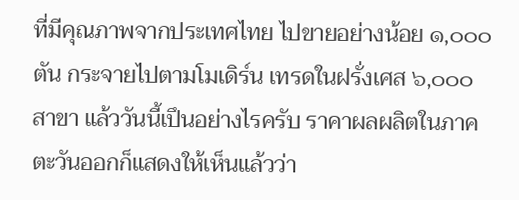ที่มีคุณภาพจากประเทศไทย ไปขายอย่างน้อย ๑,๐๐๐ ตัน กระจายไปตามโมเดิร์น เทรดในฝรั่งเศส ๖,๐๐๐ สาขา แล้ววันนี้เปึนอย่างไรครับ ราคาผลผลิตในภาคตะวันออกก็แสดงให้เห็นแล้วว่า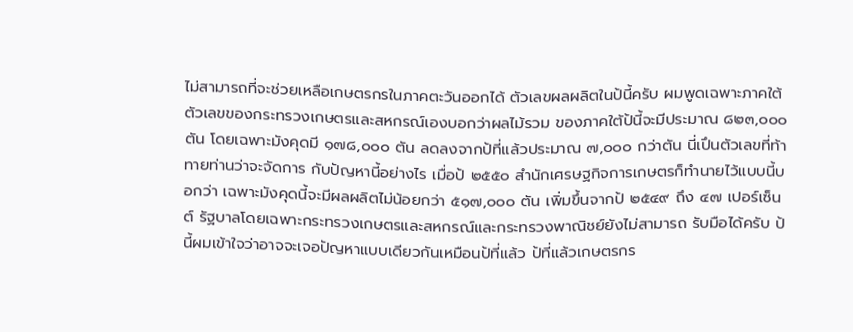ไม่สามารถที่จะช่วยเหลือเกษตรกรในภาคตะวันออกได้ ตัวเลขผลผลิตในป้นี้ครับ ผมพูดเฉพาะภาคใต้ ตัวเลขของกระทรวงเกษตรและสหกรณ์เองบอกว่าผลไม้รวม ของภาคใต้ป้นี้จะมีประมาณ ๘๒๓,๐๐๐ ตัน โดยเฉพาะมังคุดมี ๑๗๘,๐๐๐ ตัน ลดลงจากป้ที่แล้วประมาณ ๗,๐๐๐ กว่าตัน นี่เปึนตัวเลขที่ท้าทายท่านว่าจะจัดการ กับปัญหานี้อย่างไร เมื่อป้ ๒๕๕๐ สํานักเศรษฐกิจการเกษตรก็ทํานายไว้แบบนี้บอกว่า เฉพาะมังคุดนี้จะมีผลผลิตไม่น้อยกว่า ๕๑๗,๐๐๐ ตัน เพิ่มขึ้นจากป้ ๒๕๔๙ ถึง ๔๗ เปอร์เซ็นต์ รัฐบาลโดยเฉพาะกระทรวงเกษตรและสหกรณ์และกระทรวงพาณิชย์ยังไม่สามารถ รับมือได้ครับ ป้นี้ผมเข้าใจว่าอาจจะเจอปัญหาแบบเดียวกันเหมือนป้ที่แล้ว ป้ที่แล้วเกษตรกร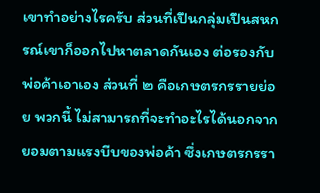เขาทําอย่างไรครับ ส่วนที่เปึนกลุ่มเปึนสหกรณ์เขาก็ออกไปหาตลาดกันเอง ต่อรองกับพ่อค้าเอาเอง ส่วนที่ ๒ คือเกษตรกรรายย่อย พวกนี้ ไม่สามารถที่จะทําอะไรได้นอกจากยอมตามแรงบีบของพ่อค้า ซึ่งเกษตรกรรา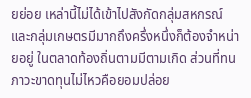ยย่อย เหล่านี้ไม่ได้เข้าไปสังกัดกลุ่มสหกรณ์และกลุ่มเกษตรมีมากถึงครึ่งหนึ่งก็ต้องจําหน่ายอยู่ ในตลาดท้องถิ่นตามมีตามเกิด ส่วนที่ทนภาวะขาดทุนไม่ไหวคือยอมปล่อย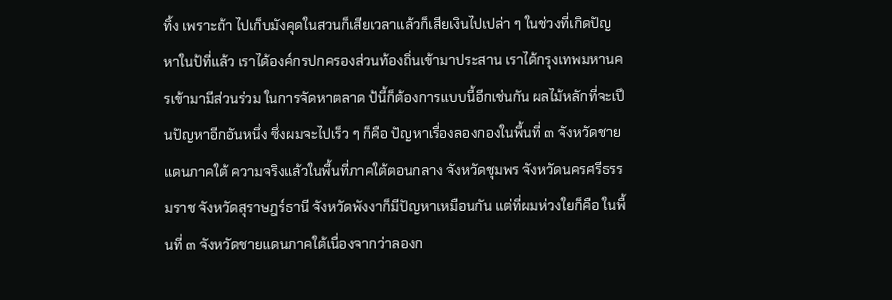ทิ้ง เพราะถ้า ไปเก็บมังคุดในสวนก็เสียเวลาแล้วก็เสียเงินไปเปล่า ๆ ในช่วงที่เกิดปัญหาในป้ที่แล้ว เราได้องค์กรปกครองส่วนท้องถิ่นเข้ามาประสาน เราได้กรุงเทพมหานครเข้ามามีส่วนร่วม ในการจัดหาตลาด ป้นี้ก็ต้องการแบบนี้อีกเช่นกัน ผลไม้หลักที่จะเปึนปัญหาอีกอันหนึ่ง ซึ่งผมจะไปเร็ว ๆ ก็คือ ปัญหาเรื่องลองกองในพื้นที่ ๓ จังหวัดชายแดนภาคใต้ ความจริงแล้วในพื้นที่ภาคใต้ตอนกลาง จังหวัดชุมพร จังหวัดนครศรีธรรมราช จังหวัดสุราษฎร์ธานี จังหวัดพังงาก็มีปัญหาเหมือนกัน แต่ที่ผมห่วงใยก็คือ ในพื้นที่ ๓ จังหวัดชายแดนภาคใต้เนื่องจากว่าลองก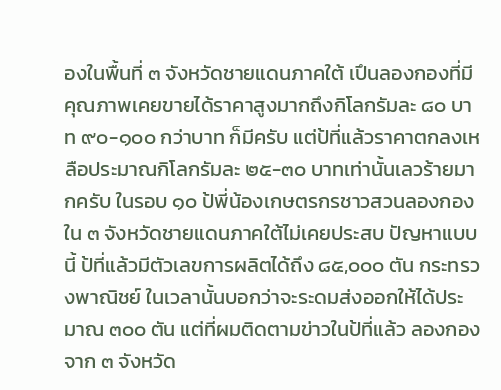องในพื้นที่ ๓ จังหวัดชายแดนภาคใต้ เปึนลองกองที่มีคุณภาพเคยขายได้ราคาสูงมากถึงกิโลกรัมละ ๘๐ บาท ๙๐-๑๐๐ กว่าบาท ก็มีครับ แต่ป้ที่แล้วราคาตกลงเหลือประมาณกิโลกรัมละ ๒๕-๓๐ บาทเท่านั้นเลวร้ายมากครับ ในรอบ ๑๐ ป้พี่น้องเกษตรกรชาวสวนลองกองใน ๓ จังหวัดชายแดนภาคใต้ไม่เคยประสบ ปัญหาแบบนี้ ป้ที่แล้วมีตัวเลขการผลิตได้ถึง ๘๕,๐๐๐ ตัน กระทรวงพาณิชย์ ในเวลานั้นบอกว่าจะระดมส่งออกให้ได้ประมาณ ๓๐๐ ตัน แต่ที่ผมติดตามข่าวในป้ที่แล้ว ลองกองจาก ๓ จังหวัด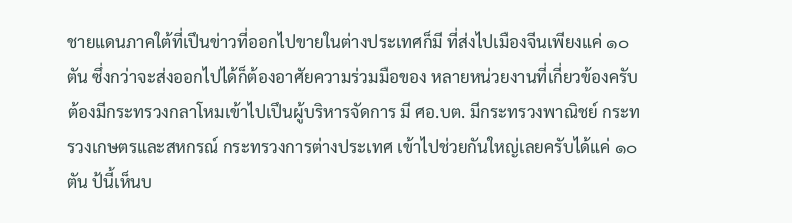ชายแดนภาคใต้ที่เปึนข่าวที่ออกไปขายในต่างประเทศก็มี ที่ส่งไปเมืองจีนเพียงแค่ ๑๐ ตัน ซึ่งกว่าจะส่งออกไปได้ก็ต้องอาศัยความร่วมมือของ หลายหน่วยงานที่เกี่ยวข้องครับ ต้องมีกระทรวงกลาโหมเข้าไปเปึนผู้บริหารจัดการ มี ศอ.บต. มีกระทรวงพาณิชย์ กระทรวงเกษตรและสหกรณ์ กระทรวงการต่างประเทศ เข้าไปช่วยกันใหญ่เลยครับได้แค่ ๑๐ ตัน ป้นี้เห็นบ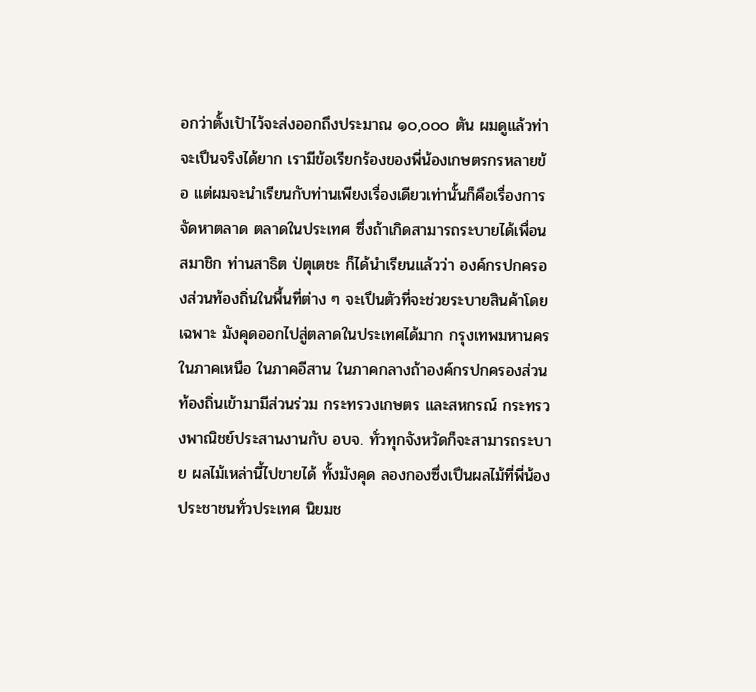อกว่าตั้งเปัาไว้จะส่งออกถึงประมาณ ๑๐,๐๐๐ ตัน ผมดูแล้วท่าจะเปึนจริงได้ยาก เรามีข้อเรียกร้องของพี่น้องเกษตรกรหลายข้อ แต่ผมจะนําเรียนกับท่านเพียงเรื่องเดียวเท่านั้นก็คือเรื่องการจัดหาตลาด ตลาดในประเทศ ซึ่งถ้าเกิดสามารถระบายได้เพื่อนสมาชิก ท่านสาธิต ป่ตุเตชะ ก็ได้นําเรียนแล้วว่า องค์กรปกครองส่วนท้องถิ่นในพื้นที่ต่าง ๆ จะเปึนตัวที่จะช่วยระบายสินค้าโดยเฉพาะ มังคุดออกไปสู่ตลาดในประเทศได้มาก กรุงเทพมหานคร ในภาคเหนือ ในภาคอีสาน ในภาคกลางถ้าองค์กรปกครองส่วนท้องถิ่นเข้ามามีส่วนร่วม กระทรวงเกษตร และสหกรณ์ กระทรวงพาณิชย์ประสานงานกับ อบจ. ทั่วทุกจังหวัดก็จะสามารถระบาย ผลไม้เหล่านี้ไปขายได้ ทั้งมังคุด ลองกองซึ่งเปึนผลไม้ที่พี่น้องประชาชนทั่วประเทศ นิยมช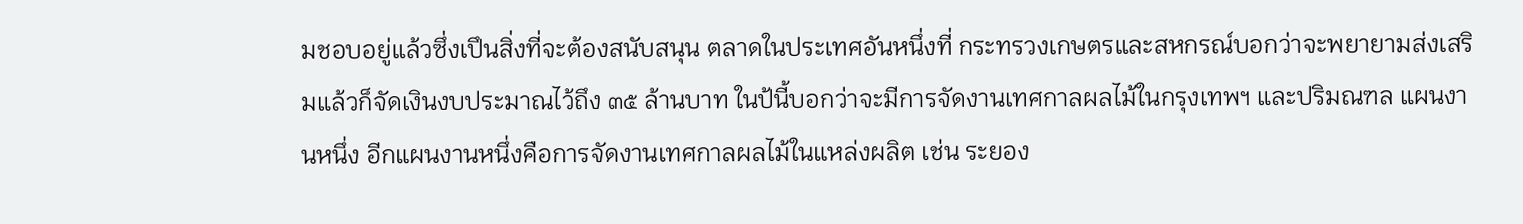มชอบอยู่แล้วซึ่งเปึนสิ่งที่จะต้องสนับสนุน ตลาดในประเทศอันหนึ่งที่ กระทรวงเกษตรและสหกรณ์บอกว่าจะพยายามส่งเสริมแล้วก็จัดเงินงบประมาณไว้ถึง ๓๕ ล้านบาท ในป้นี้บอกว่าจะมีการจัดงานเทศกาลผลไม้ในกรุงเทพฯ และปริมณฑล แผนงานหนึ่ง อีกแผนงานหนึ่งคือการจัดงานเทศกาลผลไม้ในแหล่งผลิต เช่น ระยอง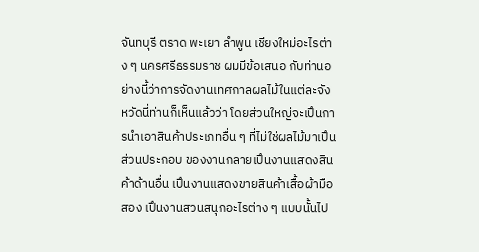จันทบุรี ตราด พะเยา ลําพูน เชียงใหม่อะไรต่าง ๆ นครศรีธรรมราช ผมมีข้อเสนอ กับท่านอย่างนี้ว่าการจัดงานเทศกาลผลไม้ในแต่ละจังหวัดนี่ท่านก็เห็นแล้วว่า โดยส่วนใหญ่จะเปึนการนําเอาสินค้าประเภทอื่น ๆ ที่ไม่ใช่ผลไม้มาเปึนส่วนประกอบ ของงานกลายเปึนงานแสดงสินค้าด้านอื่น เปึนงานแสดงขายสินค้าเสื้อผ้ามือสอง เปึนงานสวนสนุกอะไรต่าง ๆ แบบนั้นไป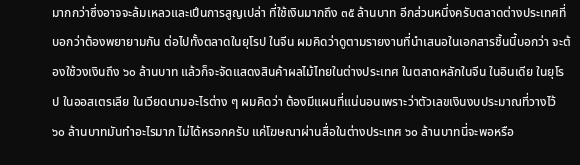มากกว่าซึ่งอาจจะล้มเหลวและเปึนการสูญเปล่า ที่ใช้เงินมากถึง ๓๕ ล้านบาท อีกส่วนหนึ่งครับตลาดต่างประเทศที่บอกว่าต้องพยายามกัน ต่อไปทั้งตลาดในยุโรป ในจีน ผมคิดว่าดูตามรายงานที่นําเสนอในเอกสารชิ้นนี้บอกว่า จะต้องใช้วงเงินถึง ๖๐ ล้านบาท แล้วก็จะจัดแสดงสินค้าผลไม้ไทยในต่างประเทศ ในตลาดหลักในจีน ในอินเดีย ในยุโรป ในออสเตรเลีย ในเวียดนามอะไรต่าง ๆ ผมคิดว่า ต้องมีแผนที่แน่นอนเพราะว่าตัวเลขเงินงบประมาณที่วางไว้ ๖๐ ล้านบาทมันทําอะไรมาก ไม่ได้หรอกครับ แค่โฆษณาผ่านสื่อในต่างประเทศ ๖๐ ล้านบาทนี่จะพอหรือ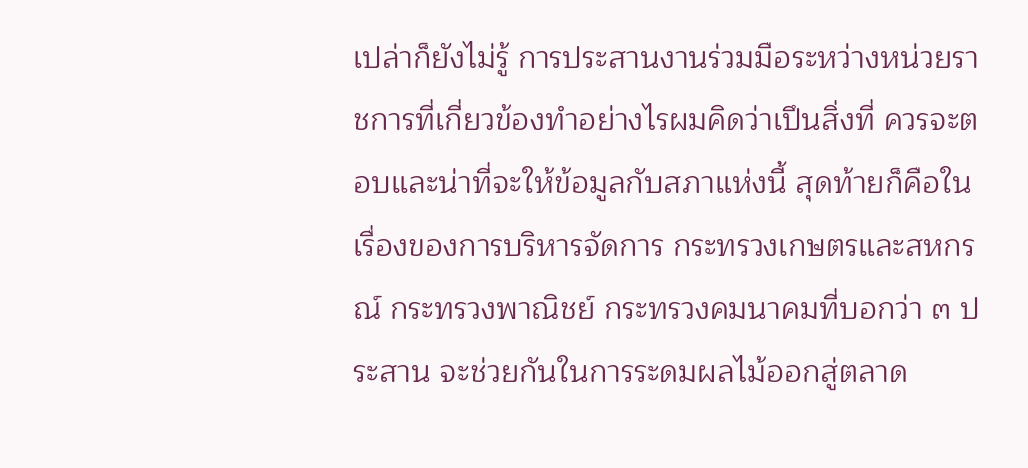เปล่าก็ยังไม่รู้ การประสานงานร่วมมือระหว่างหน่วยราชการที่เกี่ยวข้องทําอย่างไรผมคิดว่าเปึนสิ่งที่ ควรจะตอบและน่าที่จะให้ข้อมูลกับสภาแห่งนี้ สุดท้ายก็คือในเรื่องของการบริหารจัดการ กระทรวงเกษตรและสหกรณ์ กระทรวงพาณิชย์ กระทรวงคมนาคมที่บอกว่า ๓ ประสาน จะช่วยกันในการระดมผลไม้ออกสู่ตลาด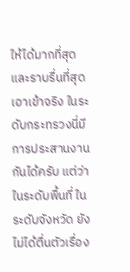ให้ได้มากที่สุดและราบรื่นที่สุด เอาเข้าจริง ในระดับกระทรวงนี่มีการประสานงานกันได้ครับ แต่ว่าในระดับพื้นที่ ในระดับจังหวัด ยังไม่ได้ตื่นตัวเรื่อง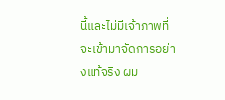นี้และไม่มีเจ้าภาพที่จะเข้ามาจัดการอย่างแท้จริง ผม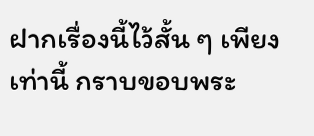ฝากเรื่องนี้ไว้สั้น ๆ เพียงเท่านี้ กราบขอบพระ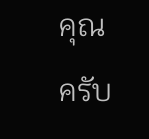คุณครับ